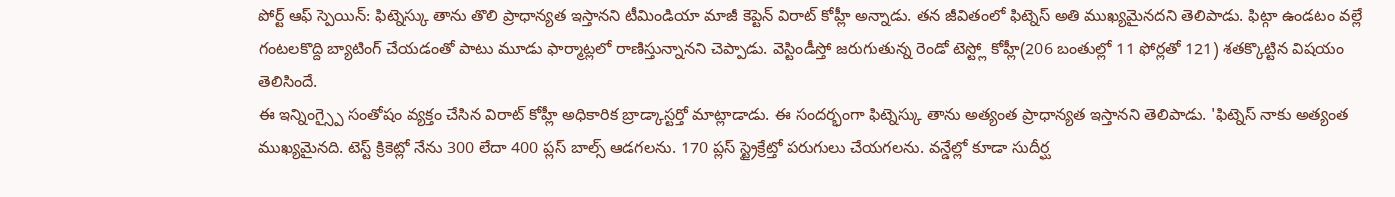పోర్ట్ ఆఫ్ స్పెయిన్: ఫిట్నెస్కు తాను తొలి ప్రాధాన్యత ఇస్తానని టీమిండియా మాజీ కెప్టెన్ విరాట్ కోహ్లీ అన్నాడు. తన జీవితంలో ఫిట్నెస్ అతి ముఖ్యమైనదని తెలిపాడు. ఫిట్గా ఉండటం వల్లే గంటలకొద్ది బ్యాటింగ్ చేయడంతో పాటు మూడు ఫార్మాట్లలో రాణిస్తున్నానని చెప్పాడు. వెస్టిండీస్తో జరుగుతున్న రెండో టెస్ట్లో కోహ్లీ(206 బంతుల్లో 11 ఫోర్లతో 121) శతక్కొట్టిన విషయం తెలిసిందే.
ఈ ఇన్నింగ్స్పై సంతోషం వ్యక్తం చేసిన విరాట్ కోహ్లీ అధికారిక బ్రాడ్కాస్టర్తో మాట్లాడాడు. ఈ సందర్భంగా ఫిట్నెస్కు తాను అత్యంత ప్రాధాన్యత ఇస్తానని తెలిపాడు. 'ఫిట్నెస్ నాకు అత్యంత ముఖ్యమైనది. టెస్ట్ క్రికెట్లో నేను 300 లేదా 400 ప్లస్ బాల్స్ ఆడగలను. 170 ప్లస్ స్ట్రైక్రేట్తో పరుగులు చేయగలను. వన్డేల్లో కూడా సుదీర్ఘ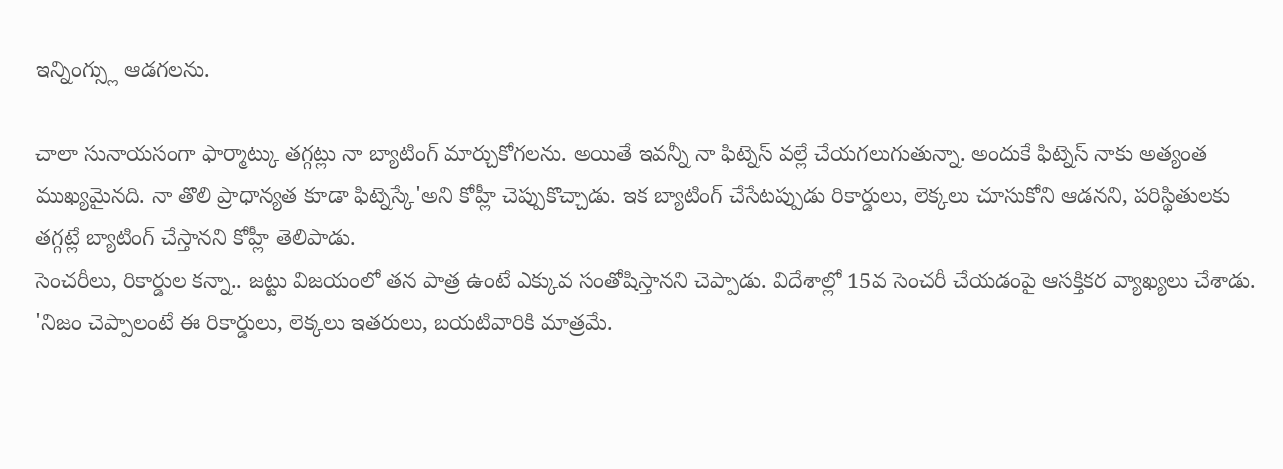ఇన్నింగ్స్లు ఆడగలను.

చాలా సునాయసంగా ఫార్మాట్కు తగ్గట్లు నా బ్యాటింగ్ మార్చుకోగలను. అయితే ఇవన్నీ నా ఫిట్నెస్ వల్లే చేయగలుగుతున్నా. అందుకే ఫిట్నెస్ నాకు అత్యంత ముఖ్యమైనది. నా తొలి ప్రాధాన్యత కూడా ఫిట్నెస్కే'అని కోహ్లీ చెప్పుకొచ్చాడు. ఇక బ్యాటింగ్ చేసేటప్పుడు రికార్డులు, లెక్కలు చూసుకోని ఆడనని, పరిస్థితులకు తగ్గట్లే బ్యాటింగ్ చేస్తానని కోహ్లీ తెలిపాడు.
సెంచరీలు, రికార్డుల కన్నా.. జట్టు విజయంలో తన పాత్ర ఉంటే ఎక్కువ సంతోషిస్తానని చెప్పాడు. విదేశాల్లో 15వ సెంచరీ చేయడంపై ఆసక్తికర వ్యాఖ్యలు చేశాడు. 'నిజం చెప్పాలంటే ఈ రికార్డులు, లెక్కలు ఇతరులు, బయటివారికి మాత్రమే.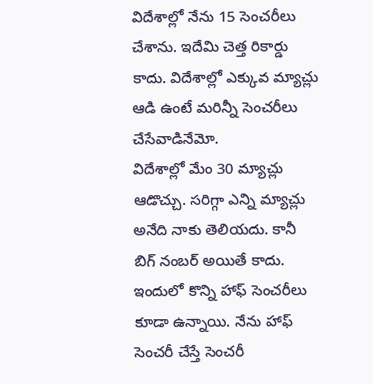విదేశాల్లో నేను 15 సెంచరీలు చేశాను. ఇదేమి చెత్త రికార్డు కాదు. విదేశాల్లో ఎక్కువ మ్యాచ్లు ఆడి ఉంటే మరిన్నీ సెంచరీలు చేసేవాడినేమో.
విదేశాల్లో మేం 30 మ్యాచ్లు ఆడొచ్చు. సరిగ్గా ఎన్ని మ్యాచ్లు అనేది నాకు తెలియదు. కానీ బిగ్ నంబర్ అయితే కాదు. ఇందులో కొన్ని హాఫ్ సెంచరీలు కూడా ఉన్నాయి. నేను హాఫ్ సెంచరీ చేస్తే సెంచరీ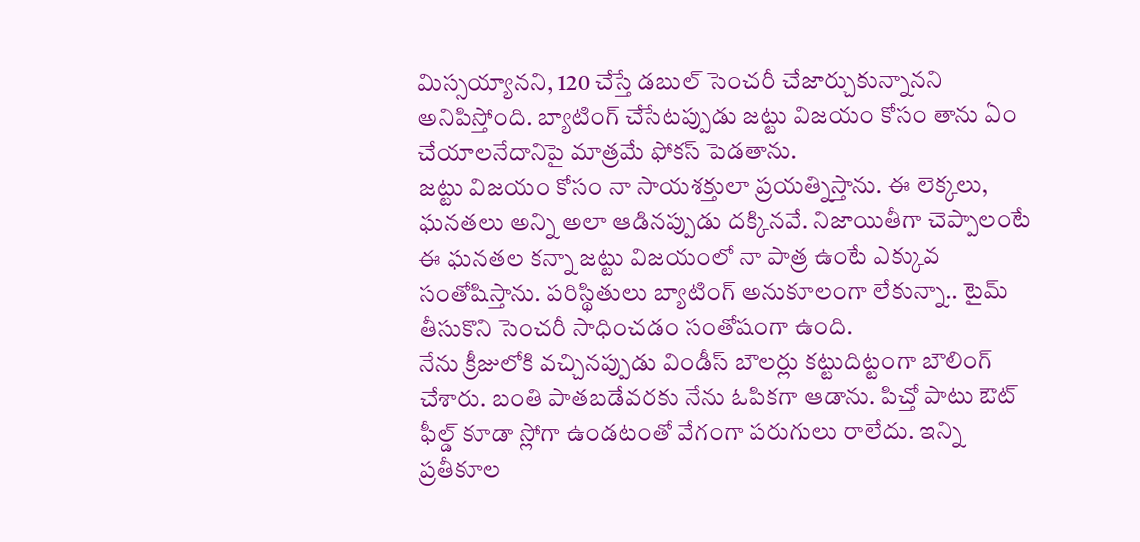మిస్సయ్యానని, 120 చేస్తే డబుల్ సెంచరీ చేజార్చుకున్నానని అనిపిస్తోంది. బ్యాటింగ్ చేసేటప్పుడు జట్టు విజయం కోసం తాను ఏం చేయాలనేదానిపై మాత్రమే ఫోకస్ పెడతాను.
జట్టు విజయం కోసం నా సాయశక్తులా ప్రయత్నిస్తాను. ఈ లెక్కలు, ఘనతలు అన్ని అలా ఆడినప్పుడు దక్కినవే. నిజాయితీగా చెప్పాలంటే ఈ ఘనతల కన్నా జట్టు విజయంలో నా పాత్ర ఉంటే ఎక్కువ సంతోషిస్తాను. పరిస్థితులు బ్యాటింగ్ అనుకూలంగా లేకున్నా.. టైమ్ తీసుకొని సెంచరీ సాధించడం సంతోషంగా ఉంది.
నేను క్రీజులోకి వచ్చినప్పుడు విండీస్ బౌలర్లు కట్టుదిట్టంగా బౌలింగ్ చేశారు. బంతి పాతబడేవరకు నేను ఓపికగా ఆడాను. పిచ్తో పాటు ఔట్ ఫీల్డ్ కూడా స్లోగా ఉండటంతో వేగంగా పరుగులు రాలేదు. ఇన్ని ప్రతీకూల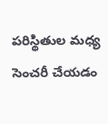పరిస్థితుల మధ్య సెంచరీ చేయడం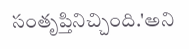సంతృప్తినిచ్చింది.'అని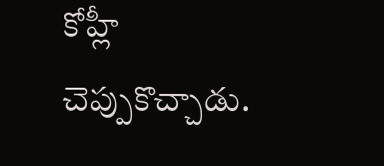కోహ్లీ చెప్పుకొచ్చాడు.